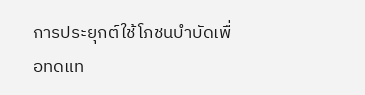การประยุกต์ใช้โภชนบำบัดเพื่อทดแท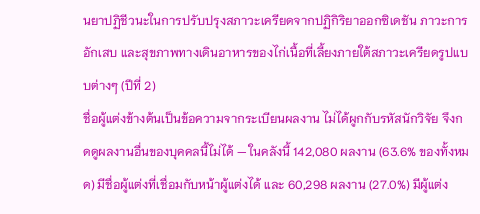นยาปฏิชีวนะในการปรับปรุงสภาวะเครียดจากปฏิกิริยาออกซิเดชัน ภาวะการอักเสบ และสุขภาพทางเดินอาหารของไก่เนื้อที่เลี้ยงภายใต้สภาวะเครียดรูปแบบต่างๆ (ปีที่ 2)
ชื่อผู้แต่งข้างต้นเป็นข้อความจากระเบียนผลงาน ไม่ได้ผูกกับรหัสนักวิจัย จึงกดดูผลงานอื่นของบุคคลนี้ไม่ได้ — ในคลังนี้ 142,080 ผลงาน (63.6% ของทั้งหมด) มีชื่อผู้แต่งที่เชื่อมกับหน้าผู้แต่งได้ และ 60,298 ผลงาน (27.0%) มีผู้แต่ง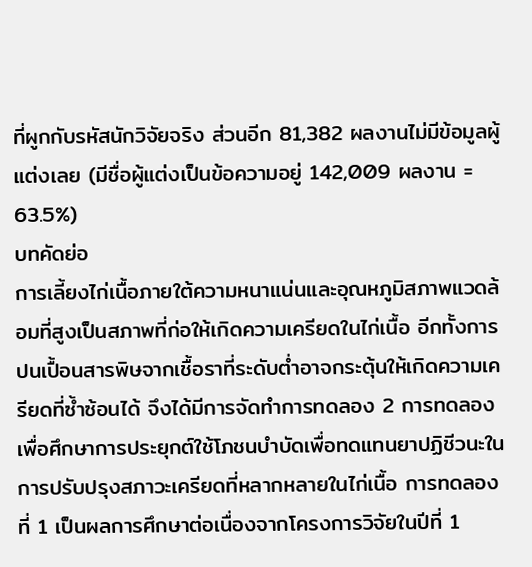ที่ผูกกับรหัสนักวิจัยจริง ส่วนอีก 81,382 ผลงานไม่มีข้อมูลผู้แต่งเลย (มีชื่อผู้แต่งเป็นข้อความอยู่ 142,009 ผลงาน = 63.5%)
บทคัดย่อ
การเลี้ยงไก่เนื้อภายใต้ความหนาแน่นและอุณหภูมิสภาพแวดล้อมที่สูงเป็นสภาพที่ก่อให้เกิดความเครียดในไก่เนื้อ อีกทั้งการปนเปื้อนสารพิษจากเชื้อราที่ระดับต่ำอาจกระตุ้นให้เกิดความเครียดที่ซ้ำซ้อนได้ จึงได้มีการจัดทำการทดลอง 2 การทดลองเพื่อศึกษาการประยุกต์ใช้โภชนบำบัดเพื่อทดแทนยาปฏิชีวนะในการปรับปรุงสภาวะเครียดที่หลากหลายในไก่เนื้อ การทดลองที่ 1 เป็นผลการศึกษาต่อเนื่องจากโครงการวิจัยในปีที่ 1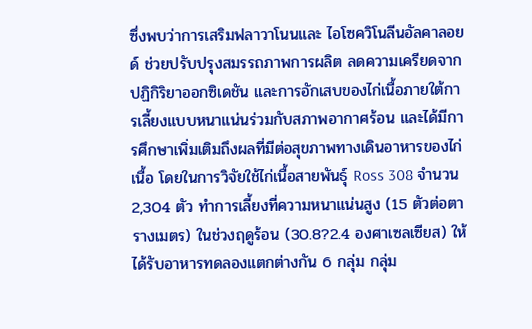ซึ่งพบว่าการเสริมฟลาวาโนนและ ไอโซควิโนลีนอัลคาลอยด์ ช่วยปรับปรุงสมรรถภาพการผลิต ลดความเครียดจากปฏิกิริยาออกซิเดชัน และการอักเสบของไก่เนื้อภายใต้การเลี้ยงแบบหนาแน่นร่วมกับสภาพอากาศร้อน และได้มีการศึกษาเพิ่มเติมถึงผลที่มีต่อสุขภาพทางเดินอาหารของไก่เนื้อ โดยในการวิจัยใช้ไก่เนื้อสายพันธุ์ Ross 308 จำนวน 2,304 ตัว ทำการเลี้ยงที่ความหนาแน่นสูง (15 ตัวต่อตารางเมตร) ในช่วงฤดูร้อน (30.8?2.4 องศาเซลเซียส) ให้ได้รับอาหารทดลองแตกต่างกัน 6 กลุ่ม กลุ่ม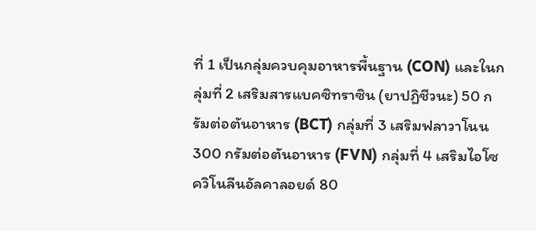ที่ 1 เป็นกลุ่มควบคุมอาหารพื้นฐาน (CON) และในกลุ่มที่ 2 เสริมสารแบคซิทราซิน (ยาปฏิชีวนะ) 50 กรัมต่อตันอาหาร (BCT) กลุ่มที่ 3 เสริมฟลาวาโนน 300 กรัมต่อตันอาหาร (FVN) กลุ่มที่ 4 เสริมไอโซควิโนลีนอัลคาลอยด์ 80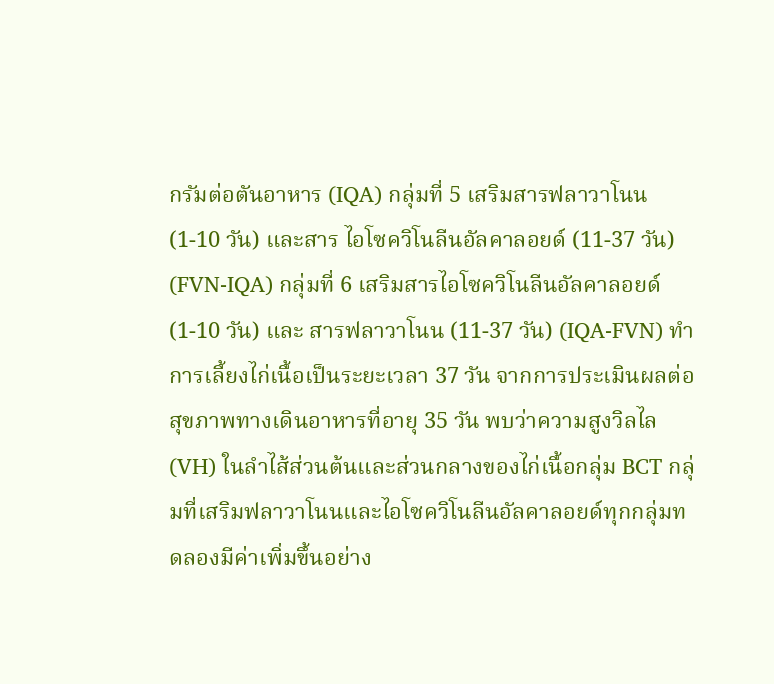กรัมต่อตันอาหาร (IQA) กลุ่มที่ 5 เสริมสารฟลาวาโนน (1-10 วัน) และสาร ไอโซควิโนลีนอัลคาลอยด์ (11-37 วัน) (FVN-IQA) กลุ่มที่ 6 เสริมสารไอโซควิโนลีนอัลคาลอยด์ (1-10 วัน) และ สารฟลาวาโนน (11-37 วัน) (IQA-FVN) ทำการเลี้ยงไก่เนื้อเป็นระยะเวลา 37 วัน จากการประเมินผลต่อสุขภาพทางเดินอาหารที่อายุ 35 วัน พบว่าความสูงวิลไล (VH) ในลำไส้ส่วนต้นและส่วนกลางของไก่เนื้อกลุ่ม BCT กลุ่มที่เสริมฟลาวาโนนและไอโซควิโนลีนอัลคาลอยด์ทุกกลุ่มทดลองมีค่าเพิ่มขึ้นอย่าง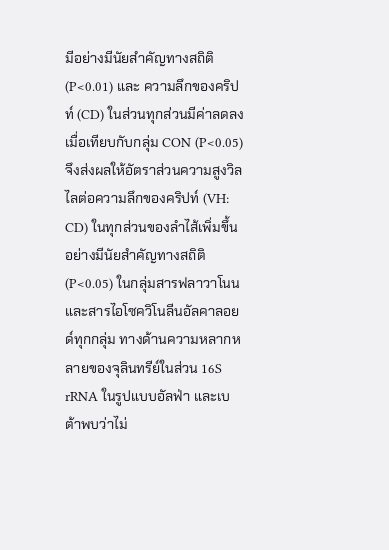มีอย่างมีนัยสำคัญทางสถิติ (P<0.01) และ ความลึกของคริปท์ (CD) ในส่วนทุกส่วนมีค่าลดลงเมื่อเทียบกับกลุ่ม CON (P<0.05) จึงส่งผลให้อัตราส่วนความสูงวิลไลต่อความลึกของคริปท์ (VH: CD) ในทุกส่วนของลำไส้เพิ่มขึ้นอย่างมีนัยสำคัญทางสถิติ (P<0.05) ในกลุ่มสารฟลาวาโนนและสารไอโซควิโนลีนอัลคาลอยด์ทุกกลุ่ม ทางด้านความหลากหลายของจุลินทรีย์ในส่วน 16S rRNA ในรูปแบบอัลฟ่า และเบต้าพบว่าไม่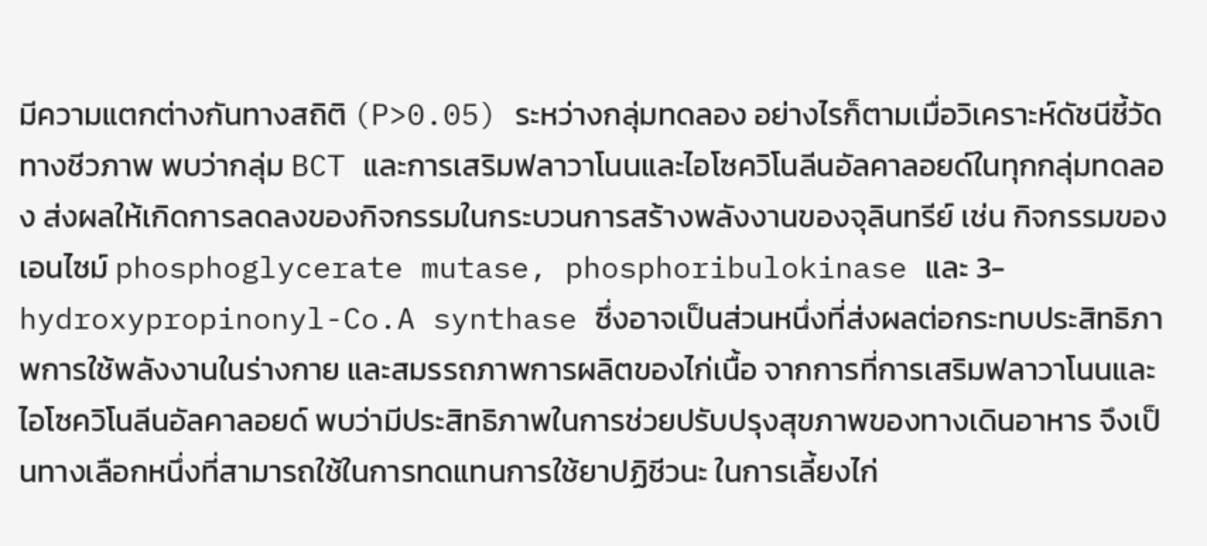มีความแตกต่างกันทางสถิติ (P>0.05) ระหว่างกลุ่มทดลอง อย่างไรก็ตามเมื่อวิเคราะห์ดัชนีชี้วัดทางชีวภาพ พบว่ากลุ่ม BCT และการเสริมฟลาวาโนนและไอโซควิโนลีนอัลคาลอยด์ในทุกกลุ่มทดลอง ส่งผลให้เกิดการลดลงของกิจกรรมในกระบวนการสร้างพลังงานของจุลินทรีย์ เช่น กิจกรรมของเอนไซม์ phosphoglycerate mutase, phosphoribulokinase และ 3-hydroxypropinonyl-Co.A synthase ซึ่งอาจเป็นส่วนหนึ่งที่ส่งผลต่อกระทบประสิทธิภาพการใช้พลังงานในร่างกาย และสมรรถภาพการผลิตของไก่เนื้อ จากการที่การเสริมฟลาวาโนนและไอโซควิโนลีนอัลคาลอยด์ พบว่ามีประสิทธิภาพในการช่วยปรับปรุงสุขภาพของทางเดินอาหาร จึงเป็นทางเลือกหนึ่งที่สามารถใช้ในการทดแทนการใช้ยาปฏิชีวนะ ในการเลี้ยงไก่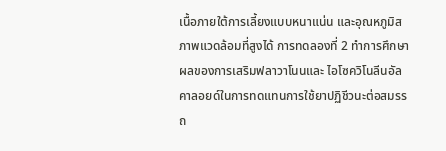เนื้อภายใต้การเลี้ยงแบบหนาแน่น และอุณหภูมิสภาพแวดล้อมที่สูงได้ การทดลองที่ 2 ทำการศึกษาผลของการเสริมฟลาวาโนนและ ไอโซควิโนลีนอัลคาลอยด์ในการทดแทนการใช้ยาปฏิชีวนะต่อสมรรถ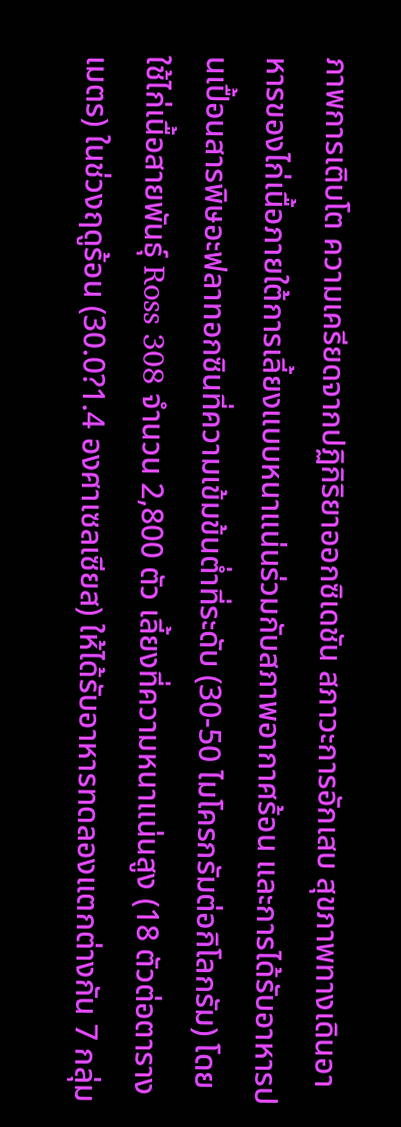ภาพการเติบโต ความเครียดจากปฏิกิริยาออกซิเดชัน สภาวะการอักเสบ สุขภาพทางเดินอาหารของไก่เนื้อภายใต้การเลี้ยงแบบหนาแน่นร่วมกับสภาพอากาศร้อน และการได้รับอาหารปนเปื้อนสารพิษอะฟลาทอกซินที่ความเข้มข้นต่ำที่ระดับ (30-50 ไมโครกรัมต่อกิโลกรัม) โดยใช้ไก่เนื้อสายพันธุ์ Ross 308 จำนวน 2,800 ตัว เลี้ยงที่ความหนาแน่นสูง (18 ตัวต่อตารางเมตร) ในช่วงฤดูร้อน (30.0?1.4 องศาเซลเซียส) ให้ได้รับอาหารทดลองแตกต่างกัน 7 กลุ่ม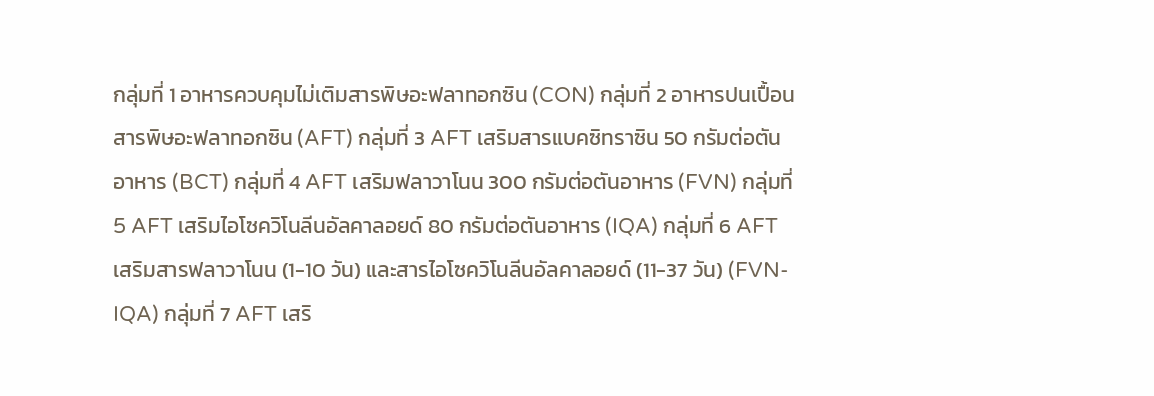กลุ่มที่ 1 อาหารควบคุมไม่เติมสารพิษอะฟลาทอกซิน (CON) กลุ่มที่ 2 อาหารปนเปื้อนสารพิษอะฟลาทอกซิน (AFT) กลุ่มที่ 3 AFT เสริมสารแบคซิทราซิน 50 กรัมต่อตันอาหาร (BCT) กลุ่มที่ 4 AFT เสริมฟลาวาโนน 300 กรัมต่อตันอาหาร (FVN) กลุ่มที่ 5 AFT เสริมไอโซควิโนลีนอัลคาลอยด์ 80 กรัมต่อตันอาหาร (IQA) กลุ่มที่ 6 AFT เสริมสารฟลาวาโนน (1-10 วัน) และสารไอโซควิโนลีนอัลคาลอยด์ (11-37 วัน) (FVN-IQA) กลุ่มที่ 7 AFT เสริ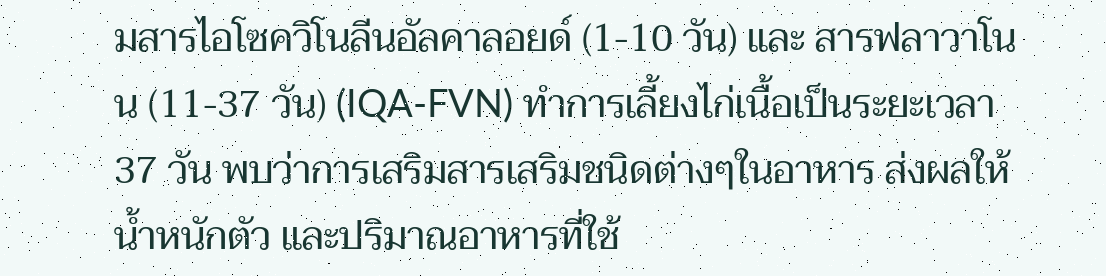มสารไอโซควิโนลีนอัลคาลอยด์ (1-10 วัน) และ สารฟลาวาโนน (11-37 วัน) (IQA-FVN) ทำการเลี้ยงไก่เนื้อเป็นระยะเวลา 37 วัน พบว่าการเสริมสารเสริมชนิดต่างๆในอาหาร ส่งผลให้น้ำหนักตัว และปริมาณอาหารที่ใช้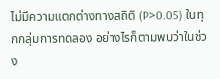ไม่มีความแตกต่างทางสถิติ (P>0.05) ในทุกกลุ่มการทดลอง อย่างไรก็ตามพบว่าในช่วง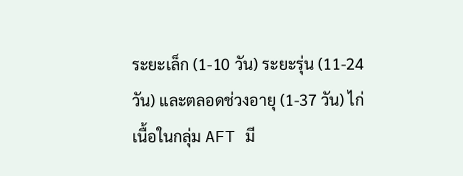ระยะเล็ก (1-10 วัน) ระยะรุ่น (11-24 วัน) และตลอดช่วงอายุ (1-37 วัน) ไก่เนื้อในกลุ่ม AFT มี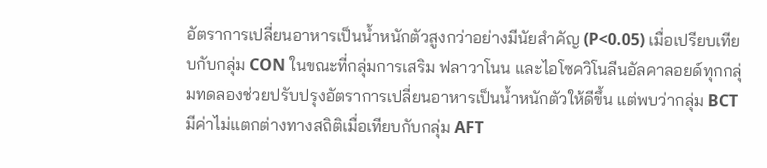อัตราการเปลี่ยนอาหารเป็นน้ำหนักตัวสูงกว่าอย่างมีนัยสำคัญ (P<0.05) เมื่อเปรียบเทียบกับกลุ่ม CON ในขณะที่กลุ่มการเสริม ฟลาวาโนน และไอโซควิโนลีนอัลคาลอยด์ทุกกลุ่มทดลองช่วยปรับปรุงอัตราการเปลี่ยนอาหารเป็นน้ำหนักตัวให้ดีขึ้น แต่พบว่ากลุ่ม BCT มีค่าไม่แตกต่างทางสถิติเมื่อเทียบกับกลุ่ม AFT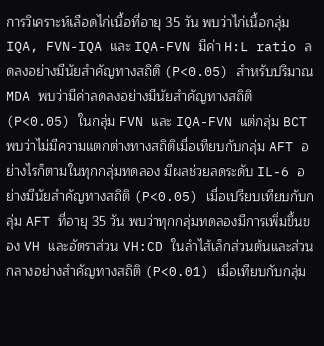การวิเคราะห์เลือดไก่เนื้อที่อายุ 35 วัน พบว่าไก่เนื้อกลุ่ม IQA, FVN-IQA และ IQA-FVN มีค่า H:L ratio ลดลงอย่างมีนัยสำคัญทางสถิติ (P<0.05) สำหรับปริมาณ MDA พบว่ามีค่าลดลงอย่างมีนัยสำคัญทางสถิติ (P<0.05) ในกลุ่ม FVN และ IQA-FVN แต่กลุ่ม BCT พบว่าไม่มีความแตกต่างทางสถิติเมื่อเทียบกับกลุ่ม AFT อย่างไรก็ตามในทุกกลุ่มทดลอง มีผลช่วยลดระดับ IL-6 อย่างมีนัยสำคัญทางสถิติ (P<0.05) เมื่อเปรียบเทียบกับกลุ่ม AFT ที่อายุ 35 วัน พบว่าทุกกลุ่มทดลองมีการเพิ่มขึ้นของ VH และอัตราส่วน VH:CD ในลำไส้เล็กส่วนต้นและส่วนกลางอย่างสำคัญทางสถิติ (P<0.01) เมื่อเทียบกับกลุ่ม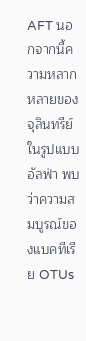AFT นอกจากนี้ความหลากหลายของจุลินทรีย์ในรูปแบบอัลฟ่า พบว่าความสมบูรณ์ของแบคทีเรีย OTUs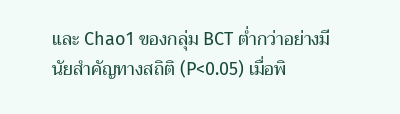และ Chao1 ของกลุ่ม BCT ต่ำกว่าอย่างมีนัยสำคัญทางสถิติ (P<0.05) เมื่อพิ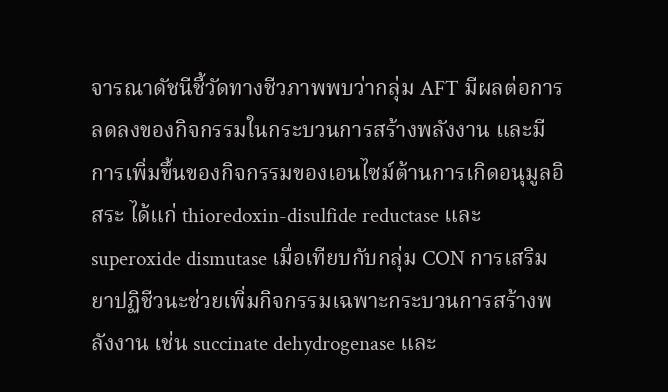จารณาดัชนีชี้วัดทางชีวภาพพบว่ากลุ่ม AFT มีผลต่อการลดลงของกิจกรรมในกระบวนการสร้างพลังงาน และมีการเพิ่มขึ้นของกิจกรรมของเอนไซม์ต้านการเกิดอนุมูลอิสระ ได้แก่ thioredoxin-disulfide reductase และ superoxide dismutase เมื่อเทียบกับกลุ่ม CON การเสริมยาปฏิชีวนะช่วยเพิ่มกิจกรรมเฉพาะกระบวนการสร้างพลังงาน เช่น succinate dehydrogenase และ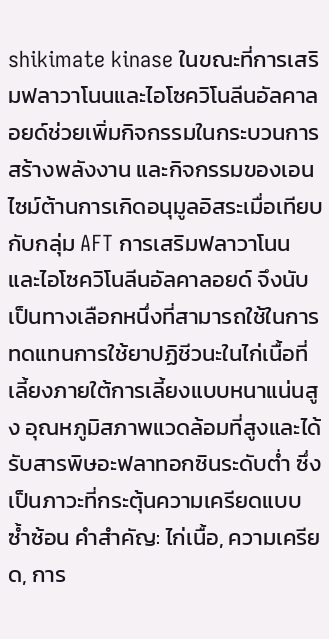shikimate kinase ในขณะที่การเสริมฟลาวาโนนและไอโซควิโนลีนอัลคาลอยด์ช่วยเพิ่มกิจกรรมในกระบวนการสร้างพลังงาน และกิจกรรมของเอนไซม์ต้านการเกิดอนุมูลอิสระเมื่อเทียบกับกลุ่ม AFT การเสริมฟลาวาโนน และไอโซควิโนลีนอัลคาลอยด์ จึงนับเป็นทางเลือกหนึ่งที่สามารถใช้ในการทดแทนการใช้ยาปฏิชีวนะในไก่เนื้อที่เลี้ยงภายใต้การเลี้ยงแบบหนาแน่นสูง อุณหภูมิสภาพแวดล้อมที่สูงและได้รับสารพิษอะฟลาทอกซินระดับต่ำ ซึ่งเป็นภาวะที่กระตุ้นความเครียดแบบซ้ำซ้อน คำสำคัญ: ไก่เนื้อ, ความเครียด, การ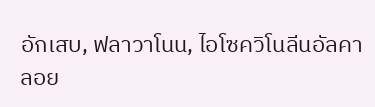อักเสบ, ฟลาวาโนน, ไอโซควิโนลีนอัลคาลอย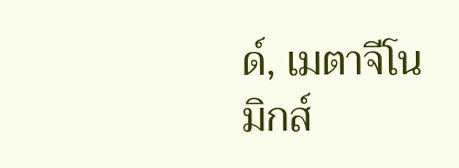ด์, เมตาจีโนมิกส์